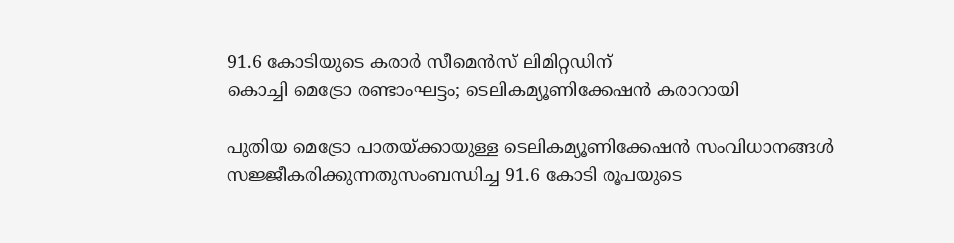91.6 കോടിയുടെ കരാർ സീമെൻസ് ലിമിറ്റഡിന്
കൊച്ചി മെട്രോ രണ്ടാംഘട്ടം; ടെലികമ്യൂണിക്കേഷൻ കരാറായി

പുതിയ മെട്രോ പാതയ്ക്കായുള്ള ടെലികമ്യൂണിക്കേഷൻ സംവിധാനങ്ങൾ സജ്ജീകരിക്കുന്നതുസംബന്ധിച്ച 91.6 കോടി രൂപയുടെ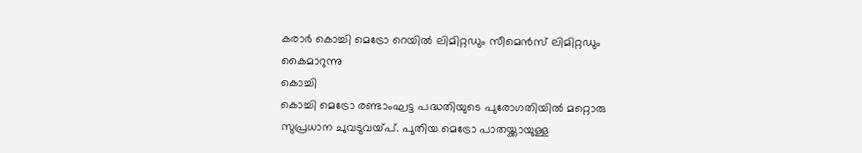കരാർ കൊച്ചി മെട്രോ റെയിൽ ലിമിറ്റഡും സീമെൻസ് ലിമിറ്റഡും കൈമാറുന്നു
കൊച്ചി
കൊച്ചി മെട്രോ രണ്ടാംഘട്ട പദ്ധതിയുടെ പുരോഗതിയിൽ മറ്റൊരു സുപ്രധാന ചുവടുവയ്പ്. പുതിയ മെട്രോ പാതയ്ക്കായുള്ള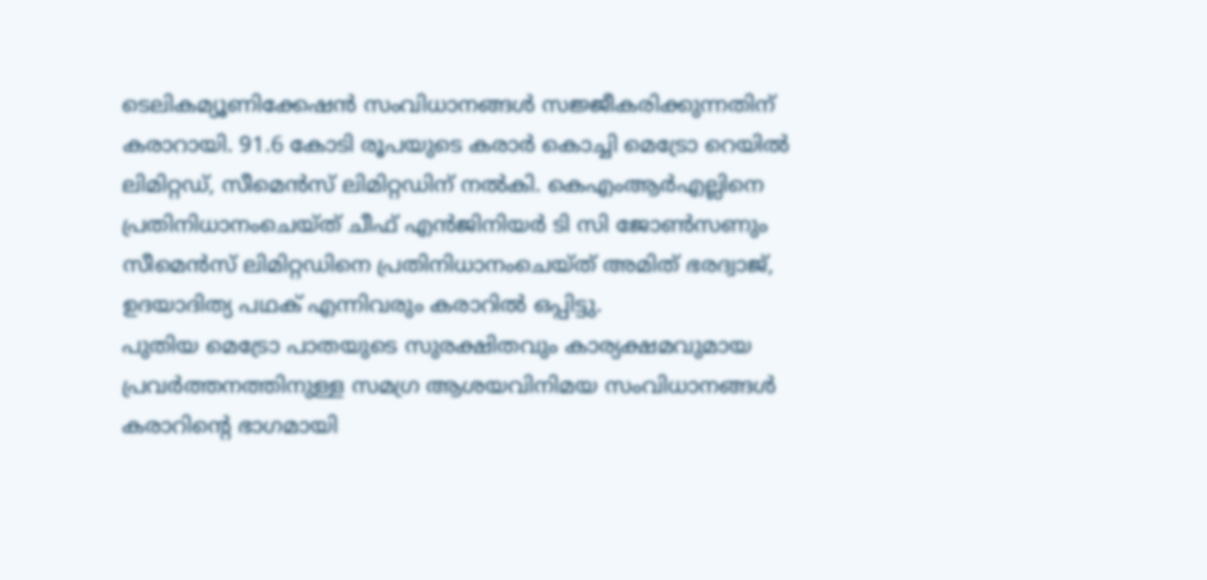ടെലികമ്യൂണിക്കേഷൻ സംവിധാനങ്ങൾ സജ്ജീകരിക്കുന്നതിന് കരാറായി. 91.6 കോടി രൂപയുടെ കരാർ കൊച്ചി മെട്രോ റെയിൽ ലിമിറ്റഡ്, സീമെൻസ് ലിമിറ്റഡിന് നൽകി. കെഎംആർഎല്ലിനെ പ്രതിനിധാനംചെയ്ത് ചീഫ് എൻജിനിയർ ടി സി ജോൺസണും സീമെൻസ് ലിമിറ്റഡിനെ പ്രതിനിധാനംചെയ്ത് അമിത് ഭരദ്വാജ്, ഉദയാദിത്യ പഥക് എന്നിവരും കരാറിൽ ഒപ്പിട്ടു.
പുതിയ മെട്രോ പാതയുടെ സുരക്ഷിതവും കാര്യക്ഷമവുമായ പ്രവർത്തനത്തിനുള്ള സമഗ്ര ആശയവിനിമയ സംവിധാനങ്ങൾ കരാറിന്റെ ഭാഗമായി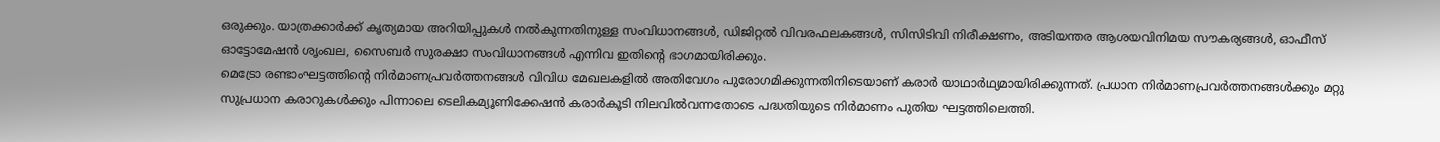ഒരുക്കും. യാത്രക്കാർക്ക് കൃത്യമായ അറിയിപ്പുകൾ നൽകുന്നതിനുള്ള സംവിധാനങ്ങൾ, ഡിജിറ്റൽ വിവരഫലകങ്ങൾ, സിസിടിവി നിരീക്ഷണം, അടിയന്തര ആശയവിനിമയ സൗകര്യങ്ങൾ, ഓഫീസ് ഓട്ടോമേഷൻ ശൃംഖല, സൈബർ സുരക്ഷാ സംവിധാനങ്ങൾ എന്നിവ ഇതിന്റെ ഭാഗമായിരിക്കും.
മെട്രോ രണ്ടാംഘട്ടത്തിന്റെ നിർമാണപ്രവർത്തനങ്ങൾ വിവിധ മേഖലകളിൽ അതിവേഗം പുരോഗമിക്കുന്നതിനിടെയാണ് കരാർ യാഥാർഥ്യമായിരിക്കുന്നത്. പ്രധാന നിർമാണപ്രവർത്തനങ്ങൾക്കും മറ്റു സുപ്രധാന കരാറുകൾക്കും പിന്നാലെ ടെലികമ്യൂണിക്കേഷൻ കരാർകൂടി നിലവിൽവന്നതോടെ പദ്ധതിയുടെ നിർമാണം പുതിയ ഘട്ടത്തിലെത്തി.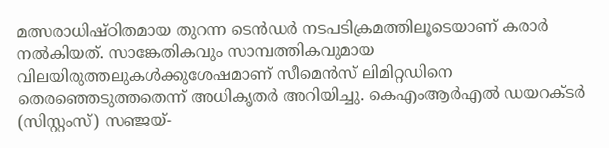മത്സരാധിഷ്ഠിതമായ തുറന്ന ടെൻഡർ നടപടിക്രമത്തിലൂടെയാണ് കരാർ നൽകിയത്. സാങ്കേതികവും സാമ്പത്തികവുമായ വിലയിരുത്തലുകൾക്കുശേഷമാണ് സീമെൻസ് ലിമിറ്റഡിനെ തെരഞ്ഞെടുത്തതെന്ന് അധികൃതർ അറിയിച്ചു. കെഎംആർഎൽ ഡയറക്ടർ (സിസ്റ്റംസ്) സഞ്ജയ്-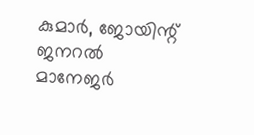കുമാർ, ജോയിന്റ് ജനറൽ മാനേജർ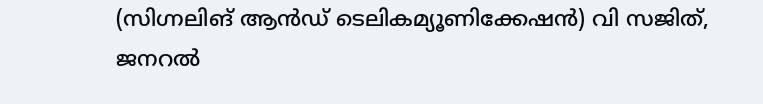(സിഗ്നലിങ് ആൻഡ് ടെലികമ്യൂണിക്കേഷൻ) വി സജിത്, ജനറൽ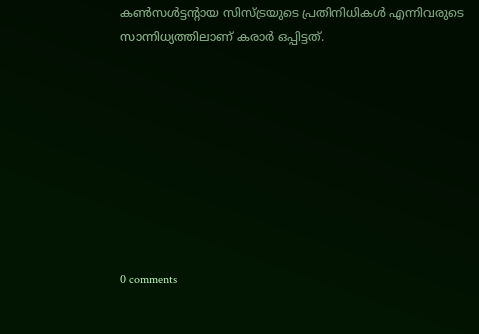കൺസൾട്ടന്റായ സിസ്ട്രയുടെ പ്രതിനിധികൾ എന്നിവരുടെ സാന്നിധ്യത്തിലാണ് കരാർ ഒപ്പിട്ടത്.









0 comments